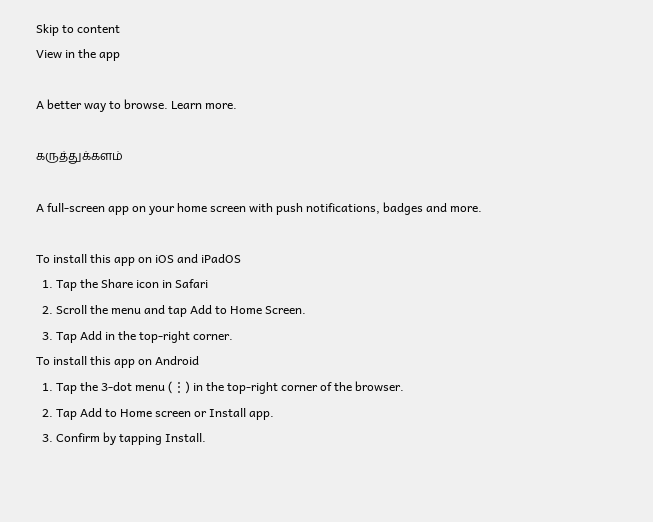Skip to content
View in the app

A better way to browse. Learn more.

கருத்துக்களம்

A full-screen app on your home screen with push notifications, badges and more.

To install this app on iOS and iPadOS
  1. Tap the Share icon in Safari
  2. Scroll the menu and tap Add to Home Screen.
  3. Tap Add in the top-right corner.
To install this app on Android
  1. Tap the 3-dot menu (⋮) in the top-right corner of the browser.
  2. Tap Add to Home screen or Install app.
  3. Confirm by tapping Install.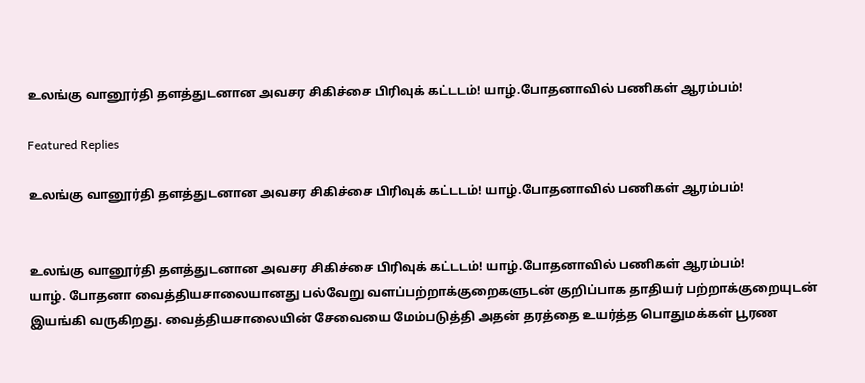உலங்கு வானூர்தி தளத்துடனான அவசர சிகிச்சை பிரிவுக் கட்டடம்! யாழ்.போதனாவில் பணிகள் ஆரம்பம்!

Featured Replies

உலங்கு வானூர்தி தளத்துடனான அவசர சிகிச்சை பிரிவுக் கட்டடம்! யாழ்.போதனாவில் பணிகள் ஆரம்பம்!


உலங்கு வானூர்தி தளத்துடனான அவசர சிகிச்சை பிரிவுக் கட்டடம்! யாழ்.போதனாவில் பணிகள் ஆரம்பம்!
யாழ். போதனா வைத்தியசாலையானது பல்வேறு வளப்பற்றாக்குறைகளுடன் குறிப்பாக தாதியர் பற்றாக்குறையுடன் இயங்கி வருகிறது. வைத்தியசாலையின் சேவையை மேம்படுத்தி அதன் தரத்தை உயர்த்த பொதுமக்கள் பூரண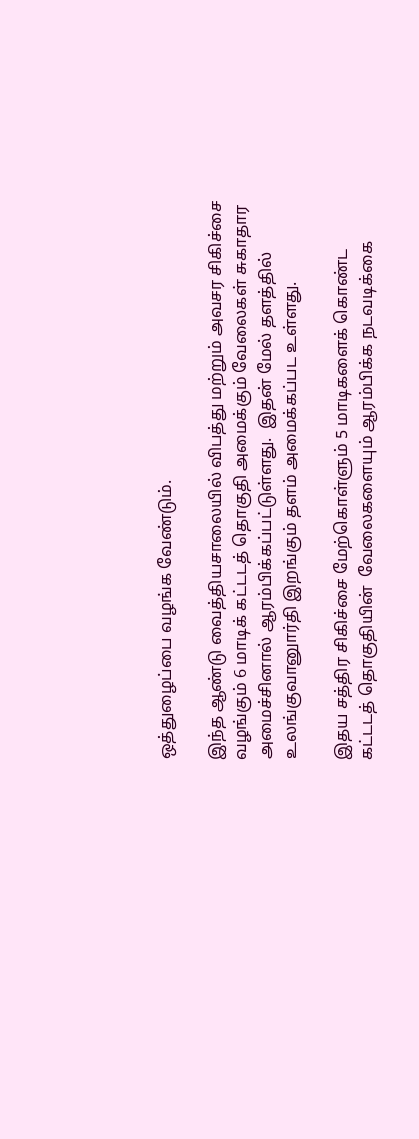ஒத்துழைப்பை வழங்க வேண்டும்.

இந்த ஆண்டு வைத்தியசாலையில் விபத்து மற்றும் அவசர சிகிச்சை வழங்கும் 6 மாடிக் கட்டடத் தொகுதி அமைக்கும் வேலைகள் சுகாதார அமைச்சினால் ஆரம்பிக்கப்பட்டுள்ளது.  இதன் மேல் தளத்தில் உலங்குவானுார்தி இறங்கும் தளம் அமைக்கப்பட உள்ளது.

இதய சத்திர சிகிச்சை மேற்கொள்ளும் 5 மாடிகளைக் கொண்ட கட்டடத் தொகுதியின்  வேலைகளையும் ஆரம்பிக்க நடவடிக்கை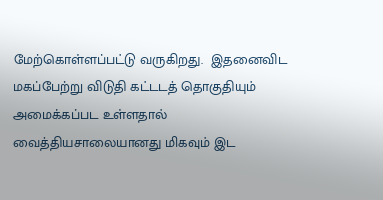மேற்கொள்ளப்பட்டு வருகிறது.  இதனைவிட மகப்பேற்று விடுதி கட்டடத் தொகுதியும் அமைக்கப்பட உள்ளதால் வைத்தியசாலையானது மிகவும் இட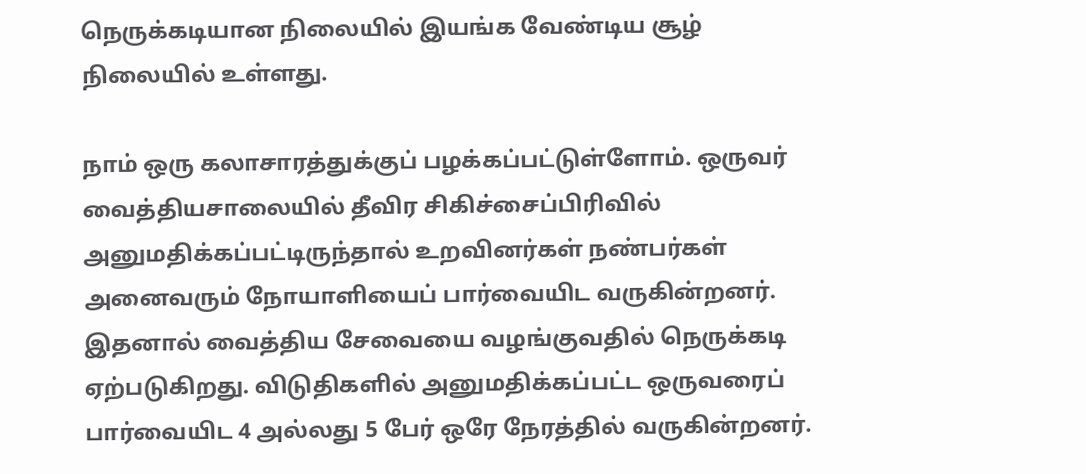நெருக்கடியான நிலையில் இயங்க வேண்டிய சூழ் நிலையில் உள்ளது.

நாம் ஒரு கலாசாரத்துக்குப் பழக்கப்பட்டுள்ளோம். ஒருவர் வைத்தியசாலையில் தீவிர சிகிச்சைப்பிரிவில் அனுமதிக்கப்பட்டிருந்தால் உறவினர்கள் நண்பர்கள் அனைவரும் நோயாளியைப் பார்வையிட வருகின்றனர். இதனால் வைத்திய சேவையை வழங்குவதில் நெருக்கடி ஏற்படுகிறது. விடுதிகளில் அனுமதிக்கப்பட்ட ஒருவரைப் பார்வையிட 4 அல்லது 5 பேர் ஒரே நேரத்தில் வருகின்றனர்.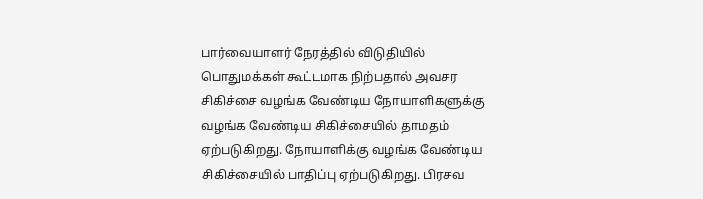பார்வையாளர் நேரத்தில் விடுதியில் பொதுமக்கள் கூட்டமாக நிற்பதால் அவசர சிகிச்சை வழங்க வேண்டிய நோயாளிகளுக்கு வழங்க வேண்டிய சிகிச்சையில் தாமதம் ஏற்படுகிறது. நோயாளிக்கு வழங்க வேண்டிய சிகிச்சையில் பாதிப்பு ஏற்படுகிறது. பிரசவ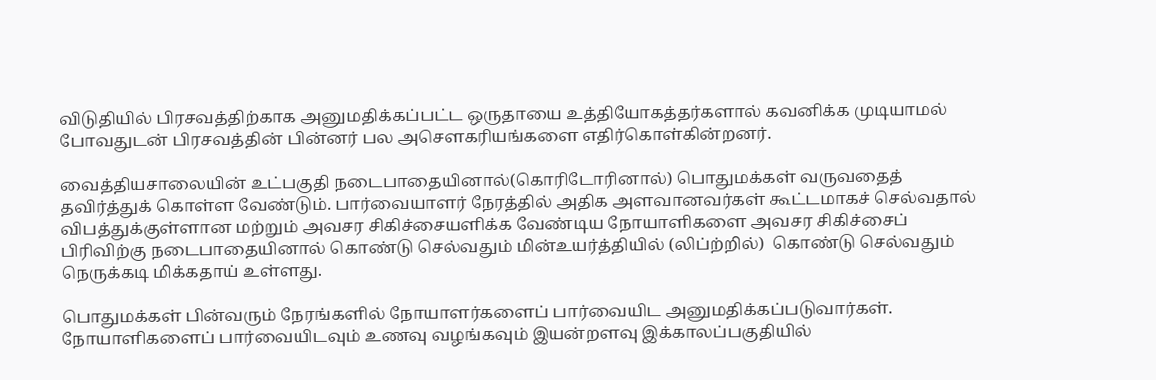விடுதியில் பிரசவத்திற்காக அனுமதிக்கப்பட்ட ஒருதாயை உத்தியோகத்தர்களால் கவனிக்க முடியாமல் போவதுடன் பிரசவத்தின் பின்னர் பல அசௌகரியங்களை எதிர்கொள்கின்றனர்.

வைத்தியசாலையின் உட்பகுதி நடைபாதையினால்(கொரிடோரினால்) பொதுமக்கள் வருவதைத் தவிர்த்துக் கொள்ள வேண்டும். பார்வையாளர் நேரத்தில் அதிக அளவானவர்கள் கூட்டமாகச் செல்வதால் விபத்துக்குள்ளான மற்றும் அவசர சிகிச்சையளிக்க வேண்டிய நோயாளிகளை அவசர சிகிச்சைப் பிரிவிற்கு நடைபாதையினால் கொண்டு செல்வதும் மின்உயர்த்தியில் (லிப்ற்றில்)  கொண்டு செல்வதும் நெருக்கடி மிக்கதாய் உள்ளது.

பொதுமக்கள் பின்வரும் நேரங்களில் நோயாளர்களைப் பார்வையிட அனுமதிக்கப்படுவார்கள். நோயாளிகளைப் பார்வையிடவும் உணவு வழங்கவும் இயன்றளவு இக்காலப்பகுதியில்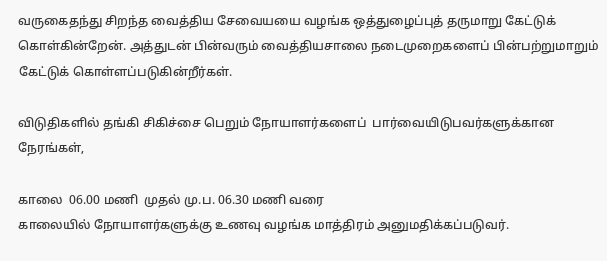வருகைதந்து சிறந்த வைத்திய சேவையயை வழங்க ஒத்துழைப்புத் தருமாறு கேட்டுக் கொள்கின்றேன். அத்துடன் பின்வரும் வைத்தியசாலை நடைமுறைகளைப் பின்பற்றுமாறும் கேட்டுக் கொள்ளப்படுகின்றீர்கள்.

விடுதிகளில் தங்கி சிகிச்சை பெறும் நோயாளர்களைப்  பார்வையிடுபவர்களுக்கான நேரங்கள்,

காலை  06.00 மணி  முதல் மு.ப. 06.30 மணி வரை
காலையில் நோயாளர்களுக்கு உணவு வழங்க மாத்திரம் அனுமதிக்கப்படுவர்.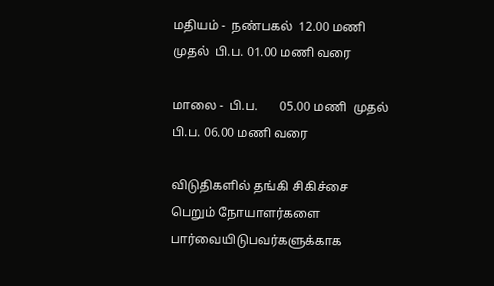மதியம் -  நண்பகல்  12.00 மணி  முதல்  பி.ப. 01.00 மணி வரை

மாலை -  பி.ப.       05.00 மணி  முதல்  பி.ப. 06.00 மணி வரை

விடுதிகளில் தங்கி சிகிச்சை பெறும் நோயாளர்களை பார்வையிடுபவர்களுக்காக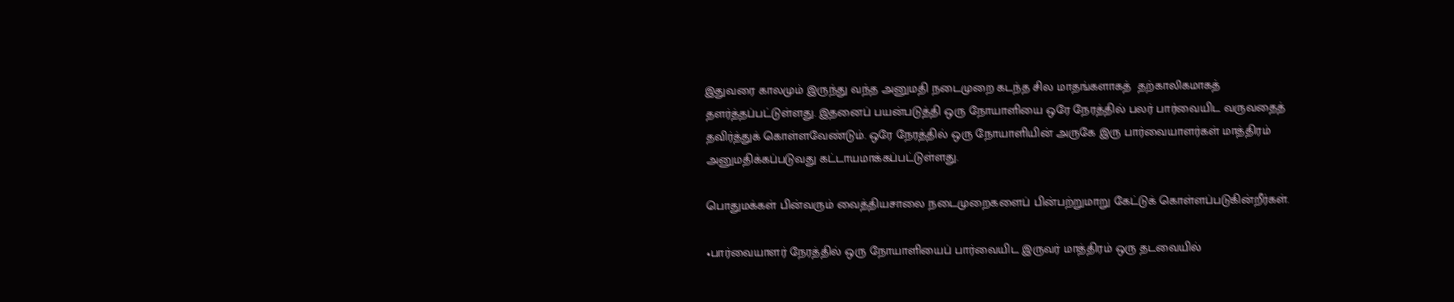இதுவரை காலமும் இருந்து வந்த அனுமதி நடைமுறை கடந்த சில மாதங்களாகத்  தற்காலிகமாகத் தளர்த்தப்பட்டுள்ளது. இதனைப் பயன்படுத்தி ஒரு நோயாளியை ஒரே நேரத்தில் பலர் பார்வையிட வருவதைத் தவிர்த்துக் கொள்ளவேண்டும். ஒரே நேரத்தில் ஒரு நோயாளியின் அருகே இரு பார்வையாளர்கள் மாத்திரம் அனுமதிக்கப்படுவது கட்டாயமாக்கப்பட்டுள்ளது.

பொதுமக்கள் பின்வரும் வைத்தியசாலை நடைமுறைகளைப் பின்பற்றுமாறு கேட்டுக் கொள்ளப்படுகின்றீர்கள்.

•பார்வையாளர் நேரத்தில் ஒரு நோயாளியைப் பார்வையிட இருவர் மாத்திரம் ஒரு தடவையில்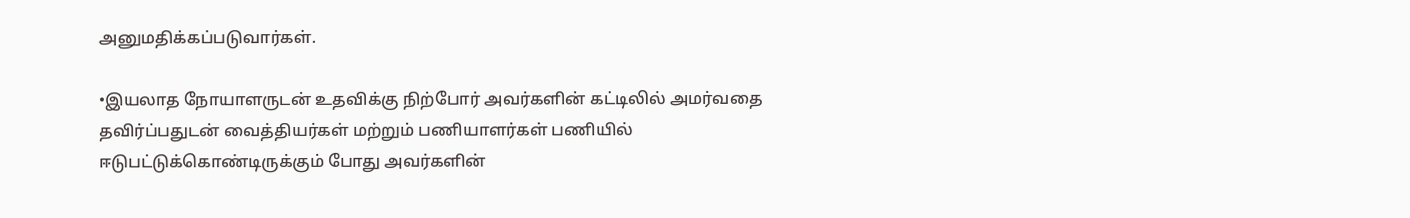அனுமதிக்கப்படுவார்கள்.

•இயலாத நோயாளருடன் உதவிக்கு நிற்போர் அவர்களின் கட்டிலில் அமர்வதை தவிர்ப்பதுடன் வைத்தியர்கள் மற்றும் பணியாளர்கள் பணியில் ஈடுபட்டுக்கொண்டிருக்கும் போது அவர்களின்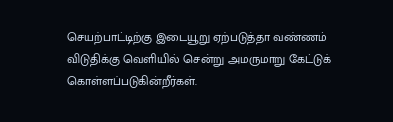செயற்பாட்டிற்கு இடையூறு ஏற்படுத்தா வண்ணம் விடுதிக்கு வெளியில் சென்று அமருமாறு கேட்டுக் கொள்ளப்படுகின்றீர்கள்.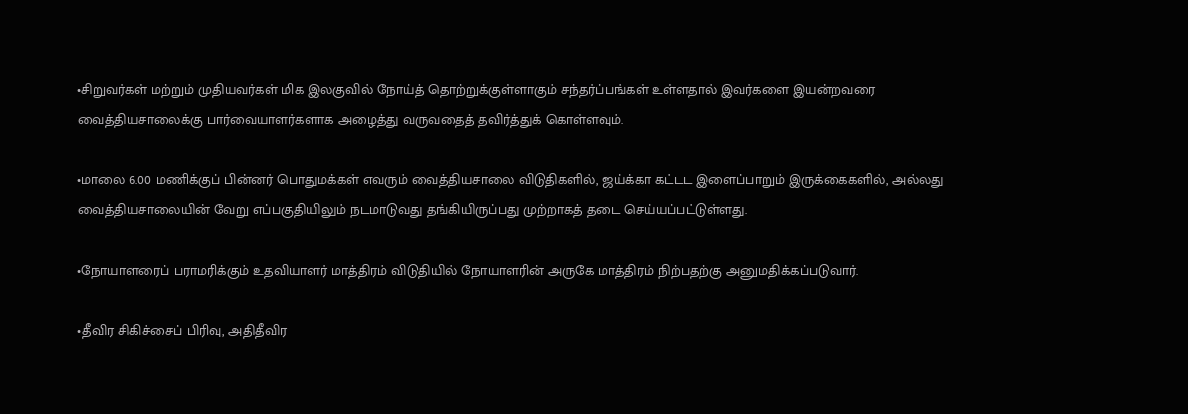•சிறுவர்கள் மற்றும் முதியவர்கள் மிக இலகுவில் நோய்த் தொற்றுக்குள்ளாகும் சந்தர்ப்பங்கள் உள்ளதால் இவர்களை இயன்றவரை வைத்தியசாலைக்கு பார்வையாளர்களாக அழைத்து வருவதைத் தவிர்த்துக் கொள்ளவும்.

•மாலை 6.00 மணிக்குப் பின்னர் பொதுமக்கள் எவரும் வைத்தியசாலை விடுதிகளில், ஜய்க்கா கட்டட இளைப்பாறும் இருக்கைகளில், அல்லது வைத்தியசாலையின் வேறு எப்பகுதியிலும் நடமாடுவது தங்கியிருப்பது முற்றாகத் தடை செய்யப்பட்டுள்ளது.

•நோயாளரைப் பராமரிக்கும் உதவியாளர் மாத்திரம் விடுதியில் நோயாளரின் அருகே மாத்திரம் நிற்பதற்கு அனுமதிக்கப்படுவார்.

•தீவிர சிகிச்சைப் பிரிவு, அதிதீவிர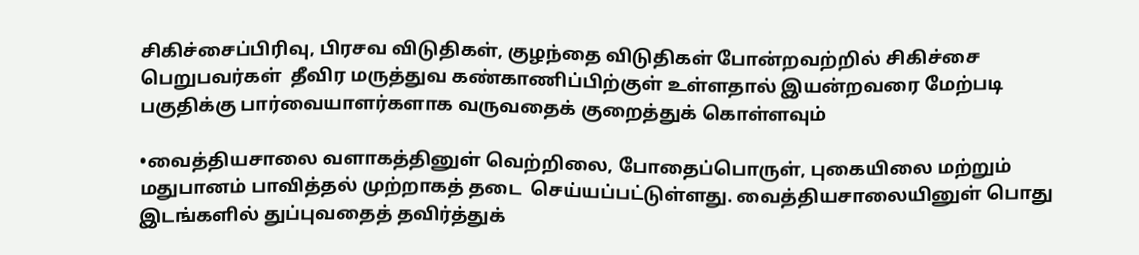சிகிச்சைப்பிரிவு, பிரசவ விடுதிகள், குழந்தை விடுதிகள் போன்றவற்றில் சிகிச்சை பெறுபவர்கள்  தீவிர மருத்துவ கண்காணிப்பிற்குள் உள்ளதால் இயன்றவரை மேற்படி பகுதிக்கு பார்வையாளர்களாக வருவதைக் குறைத்துக் கொள்ளவும்

•வைத்தியசாலை வளாகத்தினுள் வெற்றிலை, போதைப்பொருள், புகையிலை மற்றும் மதுபானம் பாவித்தல் முற்றாகத் தடை  செய்யப்பட்டுள்ளது. வைத்தியசாலையினுள் பொது இடங்களில் துப்புவதைத் தவிர்த்துக்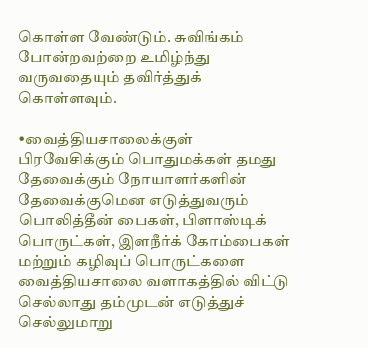கொள்ள வேண்டும். சுவிங்கம் போன்றவற்றை உமிழ்ந்து வருவதையும் தவிர்த்துக் கொள்ளவும்.

•வைத்தியசாலைக்குள் பிரவேசிக்கும் பொதுமக்கள் தமது தேவைக்கும் நோயாளர்களின் தேவைக்குமென எடுத்துவரும் பொலித்தீன் பைகள், பிளாஸ்டிக் பொருட்கள், இளநீர்க் கோம்பைகள் மற்றும் கழிவுப் பொருட்களை வைத்தியசாலை வளாகத்தில் விட்டு செல்லாது தம்முடன் எடுத்துச் செல்லுமாறு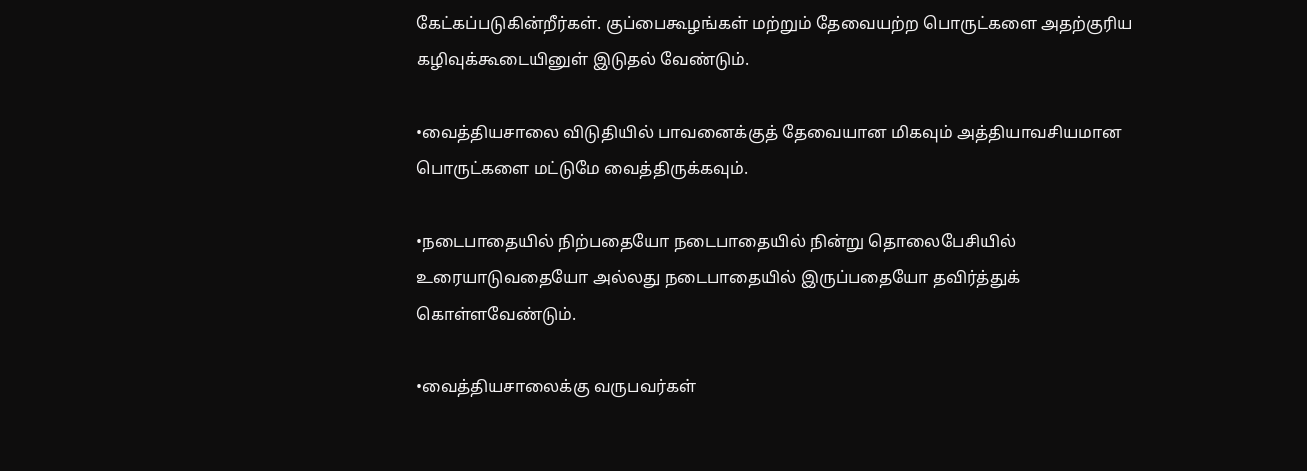கேட்கப்படுகின்றீர்கள். குப்பைகூழங்கள் மற்றும் தேவையற்ற பொருட்களை அதற்குரிய கழிவுக்கூடையினுள் இடுதல் வேண்டும்.

•வைத்தியசாலை விடுதியில் பாவனைக்குத் தேவையான மிகவும் அத்தியாவசியமான பொருட்களை மட்டுமே வைத்திருக்கவும்.

•நடைபாதையில் நிற்பதையோ நடைபாதையில் நின்று தொலைபேசியில் உரையாடுவதையோ அல்லது நடைபாதையில் இருப்பதையோ தவிர்த்துக் கொள்ளவேண்டும்.

•வைத்தியசாலைக்கு வருபவர்கள்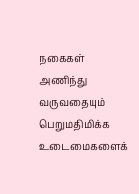நகைகள் அணிந்து வருவதையும் பெறுமதிமிக்க உடைமைகளைக்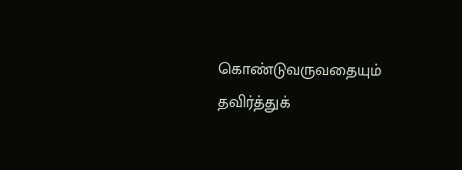கொண்டுவருவதையும் தவிர்த்துக்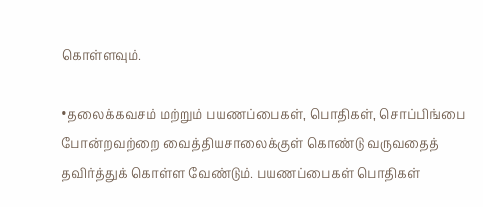கொள்ளவும்.

•தலைக்கவசம் மற்றும் பயணப்பைகள், பொதிகள், சொப்பிங்பை போன்றவற்றை வைத்தியசாலைக்குள் கொண்டு வருவதைத் தவிர்த்துக் கொள்ள வேண்டும். பயணப்பைகள் பொதிகள்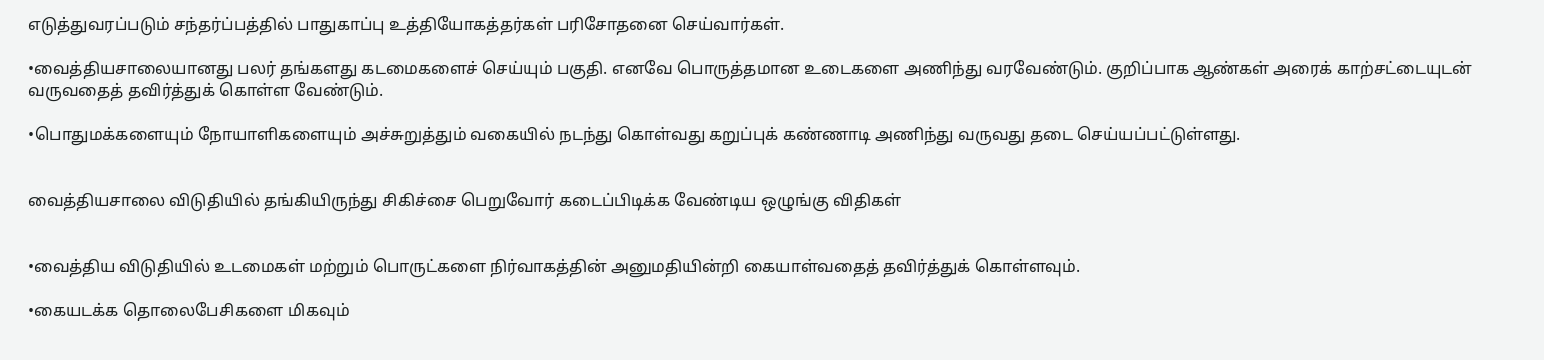எடுத்துவரப்படும் சந்தர்ப்பத்தில் பாதுகாப்பு உத்தியோகத்தர்கள் பரிசோதனை செய்வார்கள்.

•வைத்தியசாலையானது பலர் தங்களது கடமைகளைச் செய்யும் பகுதி. எனவே பொருத்தமான உடைகளை அணிந்து வரவேண்டும். குறிப்பாக ஆண்கள் அரைக் காற்சட்டையுடன் வருவதைத் தவிர்த்துக் கொள்ள வேண்டும்.

•பொதுமக்களையும் நோயாளிகளையும் அச்சுறுத்தும் வகையில் நடந்து கொள்வது கறுப்புக் கண்ணாடி அணிந்து வருவது தடை செய்யப்பட்டுள்ளது.


வைத்தியசாலை விடுதியில் தங்கியிருந்து சிகிச்சை பெறுவோர் கடைப்பிடிக்க வேண்டிய ஒழுங்கு விதிகள்


•வைத்திய விடுதியில் உடமைகள் மற்றும் பொருட்களை நிர்வாகத்தின் அனுமதியின்றி கையாள்வதைத் தவிர்த்துக் கொள்ளவும்.

•கையடக்க தொலைபேசிகளை மிகவும்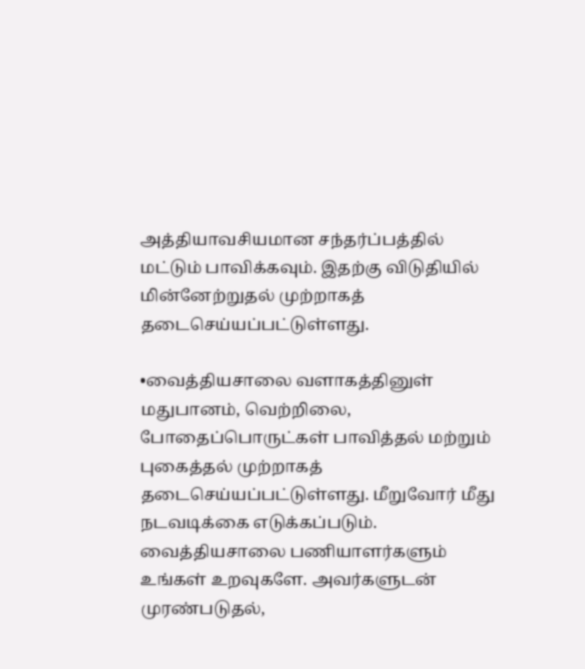அத்தியாவசியமான சந்தர்ப்பத்தில் மட்டும் பாவிக்கவும். இதற்கு விடுதியில் மின்னேற்றுதல் முற்றாகத் தடைசெய்யப்பட்டுள்ளது.

•வைத்தியசாலை வளாகத்தினுள் மதுபானம், வெற்றிலை, போதைப்பொருட்கள் பாவித்தல் மற்றும் புகைத்தல் முற்றாகத் தடைசெய்யப்பட்டுள்ளது. மீறுவோர் மீது நடவடிக்கை எடுக்கப்படும். வைத்தியசாலை பணியாளர்களும் உங்கள் உறவுகளே. அவர்களுடன் முரண்படுதல்,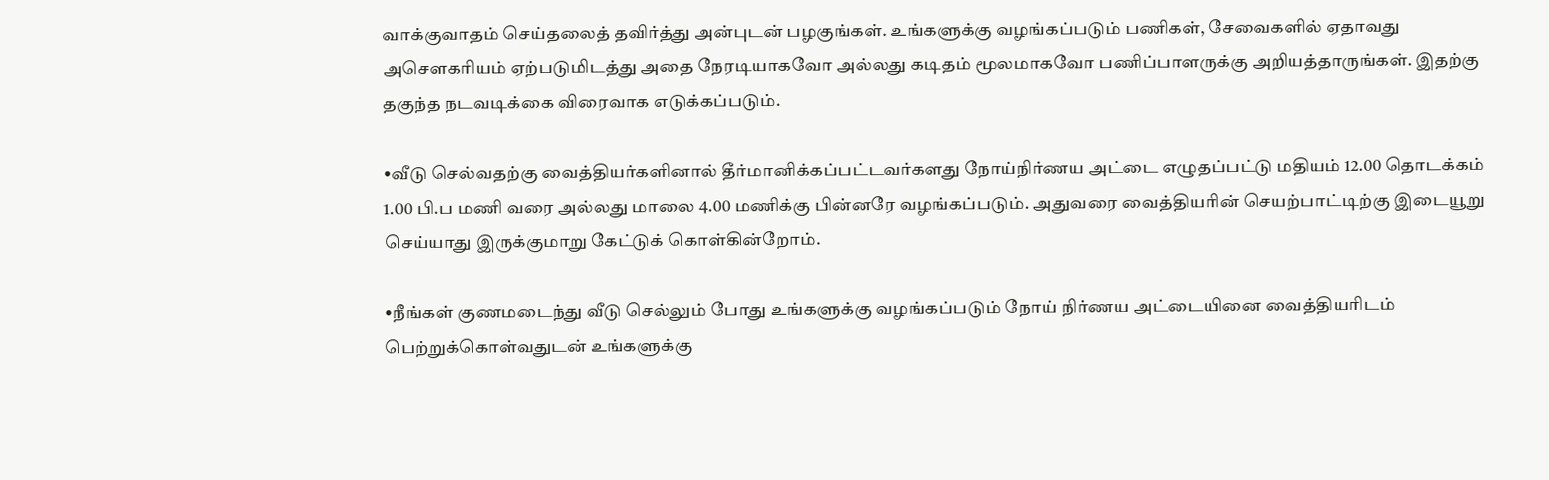வாக்குவாதம் செய்தலைத் தவிர்த்து அன்புடன் பழகுங்கள். உங்களுக்கு வழங்கப்படும் பணிகள், சேவைகளில் ஏதாவது அசௌகரியம் ஏற்படுமிடத்து அதை நேரடியாகவோ அல்லது கடிதம் மூலமாகவோ பணிப்பாளருக்கு அறியத்தாருங்கள். இதற்கு தகுந்த நடவடிக்கை விரைவாக எடுக்கப்படும்.

•வீடு செல்வதற்கு வைத்தியர்களினால் தீர்மானிக்கப்பட்டவர்களது நோய்நிர்ணய அட்டை எழுதப்பட்டு மதியம் 12.00 தொடக்கம் 1.00 பி.ப மணி வரை அல்லது மாலை 4.00 மணிக்கு பின்னரே வழங்கப்படும். அதுவரை வைத்தியரின் செயற்பாட்டிற்கு இடையூறு செய்யாது இருக்குமாறு கேட்டுக் கொள்கின்றோம்.

•நீங்கள் குணமடைந்து வீடு செல்லும் போது உங்களுக்கு வழங்கப்படும் நோய் நிர்ணய அட்டையினை வைத்தியரிடம் பெற்றுக்கொள்வதுடன் உங்களுக்கு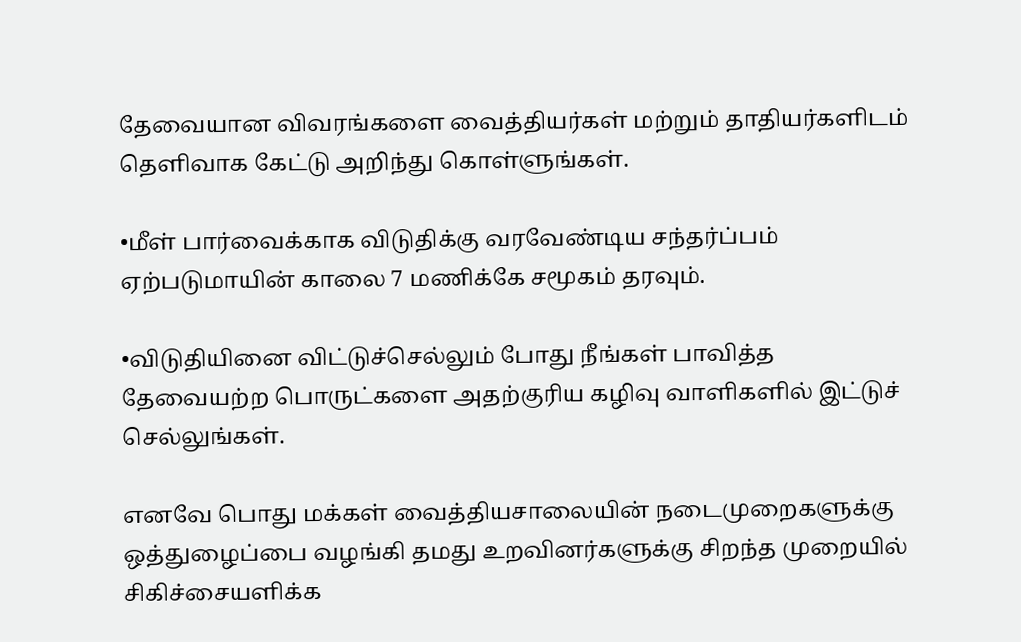தேவையான விவரங்களை வைத்தியர்கள் மற்றும் தாதியர்களிடம் தெளிவாக கேட்டு அறிந்து கொள்ளுங்கள்.

•மீள் பார்வைக்காக விடுதிக்கு வரவேண்டிய சந்தர்ப்பம் ஏற்படுமாயின் காலை 7 மணிக்கே சமூகம் தரவும்.

•விடுதியினை விட்டுச்செல்லும் போது நீங்கள் பாவித்த தேவையற்ற பொருட்களை அதற்குரிய கழிவு வாளிகளில் இட்டுச் செல்லுங்கள்.

எனவே பொது மக்கள் வைத்தியசாலையின் நடைமுறைகளுக்கு ஒத்துழைப்பை வழங்கி தமது உறவினர்களுக்கு சிறந்த முறையில் சிகிச்சையளிக்க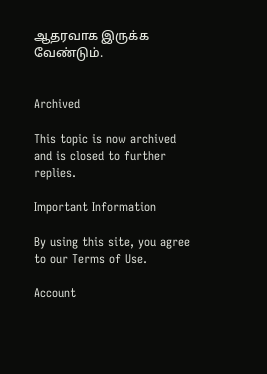ஆதரவாக இருக்க வேண்டும்.


Archived

This topic is now archived and is closed to further replies.

Important Information

By using this site, you agree to our Terms of Use.

Account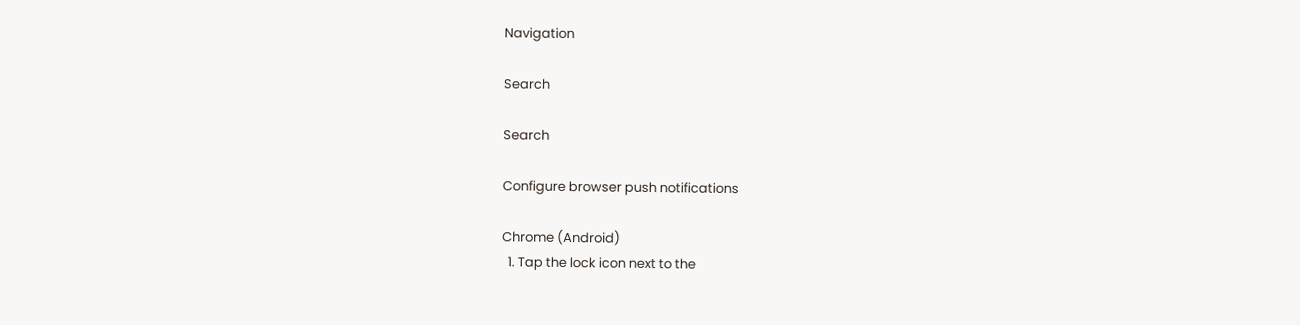Navigation

Search

Search

Configure browser push notifications

Chrome (Android)
  1. Tap the lock icon next to the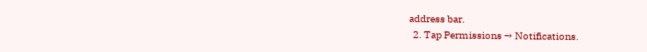address bar.
  2. Tap Permissions → Notifications.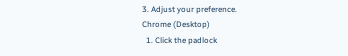3. Adjust your preference.
Chrome (Desktop)
  1. Click the padlock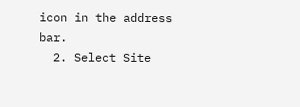icon in the address bar.
  2. Select Site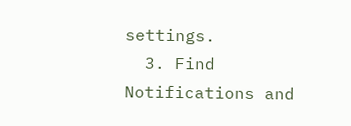settings.
  3. Find Notifications and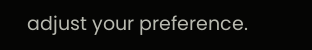adjust your preference.